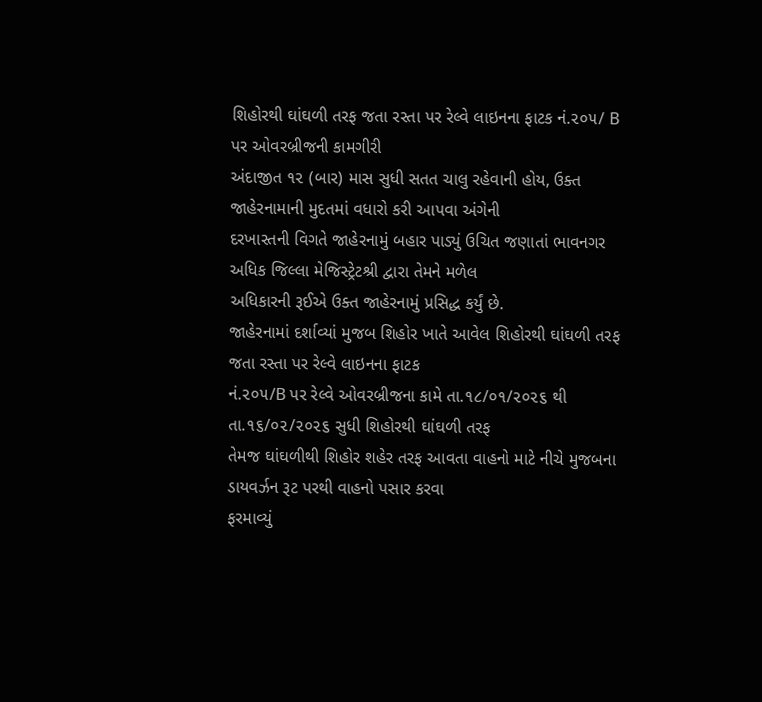શિહોરથી ઘાંઘળી તરફ જતા રસ્તા પર રેલ્વે લાઇનના ફાટક નં.૨૦૫/ B પર ઓવરબ્રીજની કામગીરી
અંદાજીત ૧૨ (બાર) માસ સુધી સતત ચાલુ રહેવાની હોય, ઉક્ત જાહેરનામાની મુદતમાં વધારો કરી આપવા અંગેની
દરખાસ્તની વિગતે જાહેરનામું બહાર પાડ્યું ઉચિત જણાતાં ભાવનગર અધિક જિલ્લા મેજિસ્ટ્રેટશ્રી દ્વારા તેમને મળેલ
અધિકારની રૂઈએ ઉક્ત જાહેરનામું પ્રસિદ્ધ કર્યું છે.
જાહેરનામાં દર્શાવ્યાં મુજબ શિહોર ખાતે આવેલ શિહોરથી ઘાંઘળી તરફ જતા રસ્તા પર રેલ્વે લાઇનના ફાટક
નં.૨૦૫/B પર રેલ્વે ઓવરબ્રીજના કામે તા.૧૮/૦૧/૨૦૨૬ થી તા.૧૬/૦૨/૨૦૨૬ સુધી શિહોરથી ઘાંઘળી તરફ
તેમજ ઘાંઘળીથી શિહોર શહેર તરફ આવતા વાહનો માટે નીચે મુજબના ડાયવર્ઝન રૂટ પરથી વાહનો પસાર કરવા
ફરમાવ્યું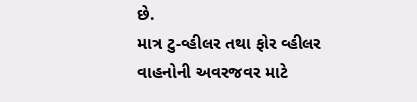છે.
માત્ર ટુ-વ્હીલર તથા ફોર વ્હીલર વાહનોની અવરજવર માટે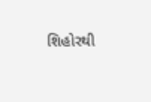શિહોરથી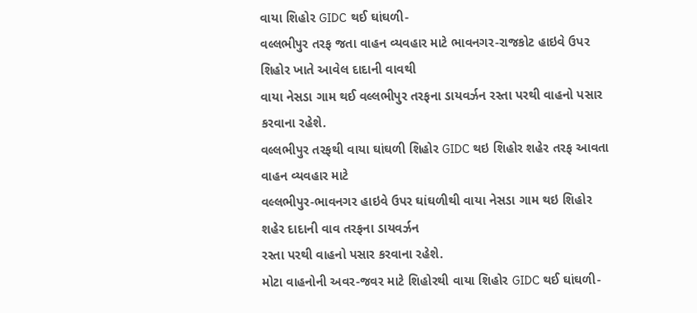વાયા શિહોર GIDC થઈ ઘાંઘળી-
વલ્લભીપુર તરફ જતા વાહન વ્યવહાર માટે ભાવનગર-રાજકોટ હાઇવે ઉપર શિહોર ખાતે આવેલ દાદાની વાવથી
વાયા નેસડા ગામ થઈ વલ્લભીપુર તરફના ડાયવર્ઝન રસ્તા પરથી વાહનો પસાર કરવાના રહેશે.
વલ્લભીપુર તરફથી વાયા ઘાંઘળી શિહોર GIDC થઇ શિહોર શહેર તરફ આવતા વાહન વ્યવહાર માટે
વલ્લભીપુર-ભાવનગર હાઇવે ઉપર ઘાંઘળીથી વાયા નેસડા ગામ થઇ શિહોર શહેર દાદાની વાવ તરફના ડાયવર્ઝન
રસ્તા પરથી વાહનો પસાર કરવાના રહેશે.
મોટા વાહનોની અવર-જવર માટે શિહોરથી વાયા શિહોર GIDC થઈ ઘાંઘળી-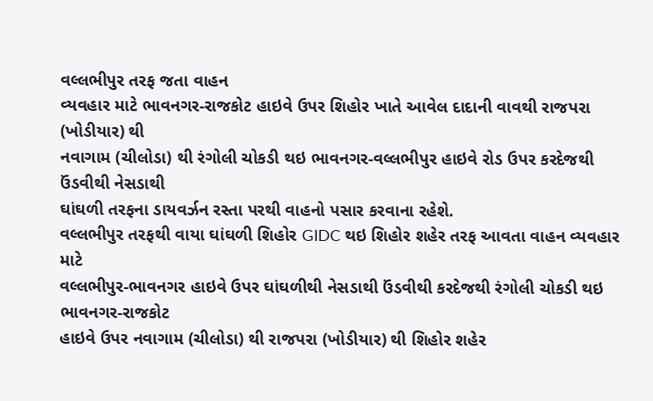વલ્લભીપુર તરફ જતા વાહન
વ્યવહાર માટે ભાવનગર-રાજકોટ હાઇવે ઉપર શિહોર ખાતે આવેલ દાદાની વાવથી રાજપરા (ખોડીયાર) થી
નવાગામ (ચીલોડા) થી રંગોલી ચોકડી થઇ ભાવનગર-વલ્લભીપુર હાઇવે રોડ ઉપર કરદેજથી ઉંડવીથી નેસડાથી
ઘાંઘળી તરફના ડાયવર્ઝન રસ્તા પરથી વાહનો પસાર કરવાના રહેશે.
વલ્લભીપુર તરફથી વાયા ઘાંઘળી શિહોર GIDC થઇ શિહોર શહેર તરફ આવતા વાહન વ્યવહાર માટે
વલ્લભીપુર-ભાવનગર હાઇવે ઉપર ઘાંઘળીથી નેસડાથી ઉંડવીથી કરદેજથી રંગોલી ચોકડી થઇ ભાવનગર-રાજકોટ
હાઇવે ઉપર નવાગામ (ચીલોડા) થી રાજપરા (ખોડીયાર) થી શિહોર શહેર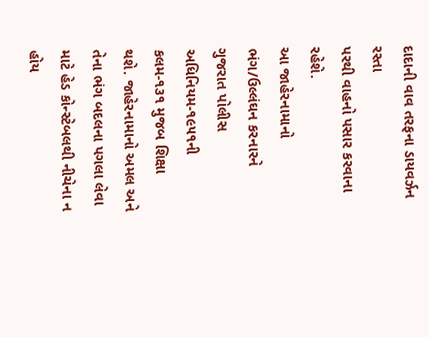દાદાની વાવ તરફના ડાયવર્ઝન રસ્તા
પરથી વાહનો પસાર કરવાના રહેશે.
આ જાહેરનામાનો ભંગ/ઉલ્લંઘન કરનારને ગુજરાત પોલીસ અધિનિયમ-૧૯૫૧ની કલમ-૧૩૧ મુજબ શિક્ષા
થશે. જાહેરનામાનો અમલ અને તેના ભંગ બદલના પગલા લેવા માટે હેડ કોન્સ્ટેબલથી નીચેના ન હોય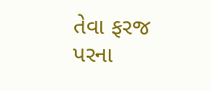તેવા ફરજ
પરના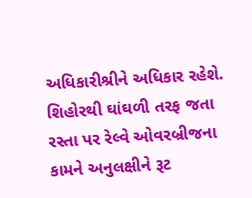અધિકારીશ્રીને અધિકાર રહેશે.
શિહોરથી ઘાંઘળી તરફ જતા રસ્તા પર રેલ્વે ઓવરબ્રીજના કામને અનુલક્ષીને રૂટ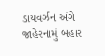ડાયવર્ઝન અંગે જાહેરનામું બહાર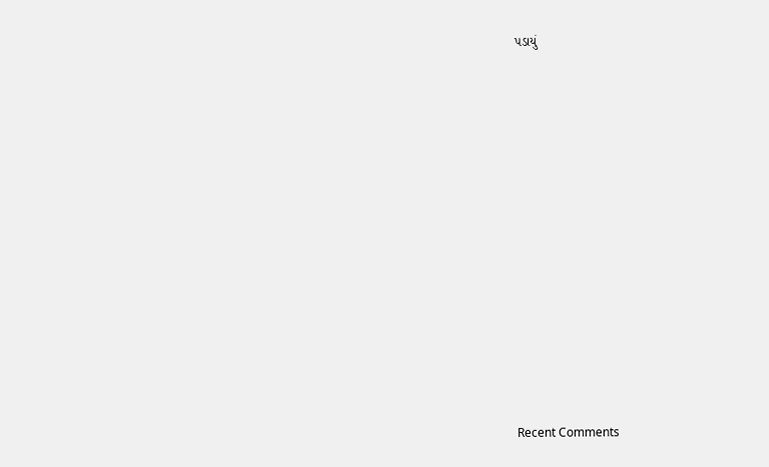પડાયું
















Recent Comments